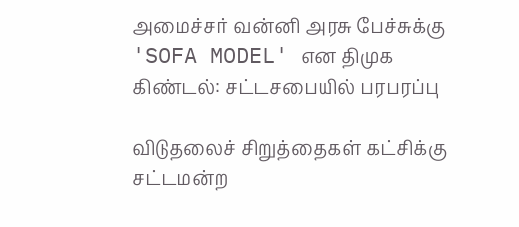அமைச்சர் வன்னி அரசு பேச்சுக்கு 'SOFA MODEL' என திமுக கிண்டல்: சட்டசபையில் பரபரப்பு

விடுதலைச் சிறுத்தைகள் கட்சிக்கு சட்டமன்ற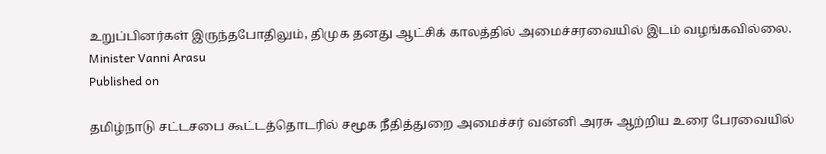உறுப்பினர்கள் இருந்தபோதிலும், திமுக தனது ஆட்சிக் காலத்தில் அமைச்சரவையில் இடம் வழங்கவில்லை.
Minister Vanni Arasu
Published on

தமிழ்நாடு சட்டசபை கூட்டத்தொடரில் சமூக நீதித்துறை அமைச்சர் வன்னி அரசு ஆற்றிய உரை பேரவையில்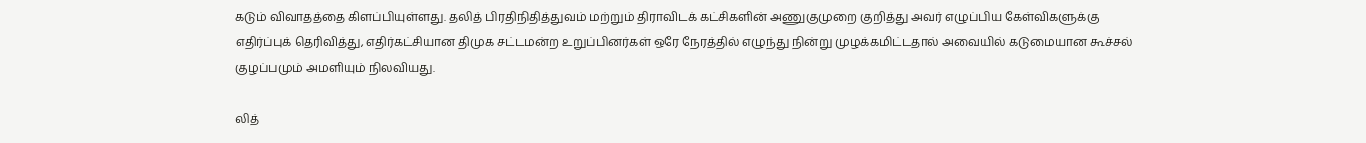கடும் விவாதத்தை கிளப்பியுள்ளது. தலித் பிரதிநிதித்துவம் மற்றும் திராவிடக் கட்சிகளின் அணுகுமுறை குறித்து அவர் எழுப்பிய கேள்விகளுக்கு எதிர்ப்புக் தெரிவித்து, எதிர்கட்சியான திமுக சட்டமன்ற உறுப்பினர்கள் ஒரே நேரத்தில் எழுந்து நின்று முழக்கமிட்டதால் அவையில் கடுமையான கூச்சல் குழப்பமும் அமளியும் நிலவியது.

லித்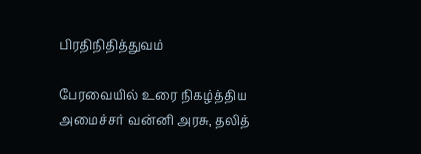பிரதிநிதித்துவம்

பேரவையில் உரை நிகழ்த்திய அமைச்சர் வன்னி அரசு, தலித்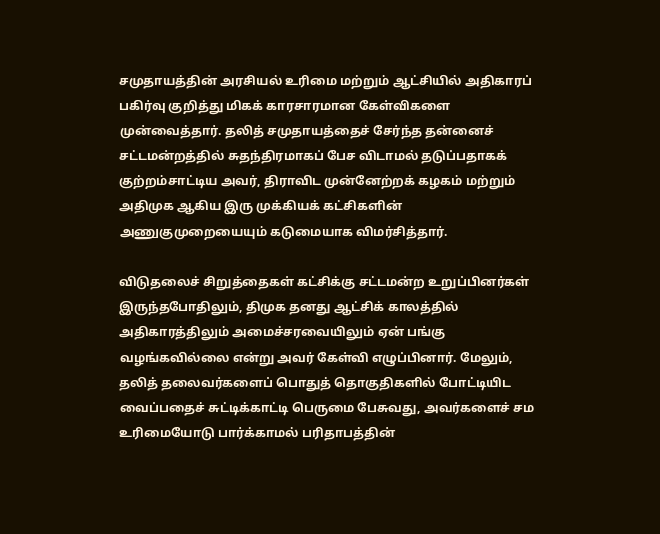சமுதாயத்தின் அரசியல் உரிமை மற்றும் ஆட்சியில் அதிகாரப் பகிர்வு குறித்து மிகக் காரசாரமான கேள்விகளை முன்வைத்தார். தலித் சமுதாயத்தைச் சேர்ந்த தன்னைச் சட்டமன்றத்தில் சுதந்திரமாகப் பேச விடாமல் தடுப்பதாகக் குற்றம்சாட்டிய அவர், திராவிட முன்னேற்றக் கழகம் மற்றும் அதிமுக ஆகிய இரு முக்கியக் கட்சிகளின் அணுகுமுறையையும் கடுமையாக விமர்சித்தார்.

விடுதலைச் சிறுத்தைகள் கட்சிக்கு சட்டமன்ற உறுப்பினர்கள் இருந்தபோதிலும், திமுக தனது ஆட்சிக் காலத்தில் அதிகாரத்திலும் அமைச்சரவையிலும் ஏன் பங்கு வழங்கவில்லை என்று அவர் கேள்வி எழுப்பினார். மேலும், தலித் தலைவர்களைப் பொதுத் தொகுதிகளில் போட்டியிட வைப்பதைச் சுட்டிக்காட்டி பெருமை பேசுவது, அவர்களைச் சம உரிமையோடு பார்க்காமல் பரிதாபத்தின்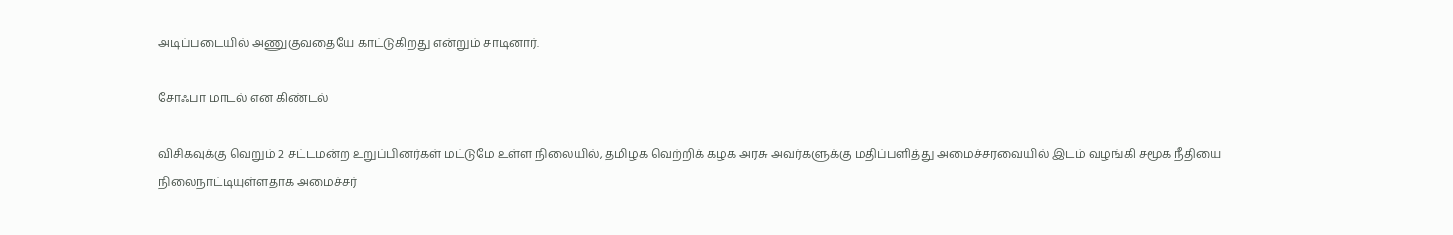அடிப்படையில் அணுகுவதையே காட்டுகிறது என்றும் சாடினார்.

சோஃபா மாடல் என கிண்டல்

விசிகவுக்கு வெறும் 2 சட்டமன்ற உறுப்பினர்கள் மட்டுமே உள்ள நிலையில், தமிழக வெற்றிக் கழக அரசு அவர்களுக்கு மதிப்பளித்து அமைச்சரவையில் இடம் வழங்கி சமூக நீதியை நிலைநாட்டியுள்ளதாக அமைச்சர்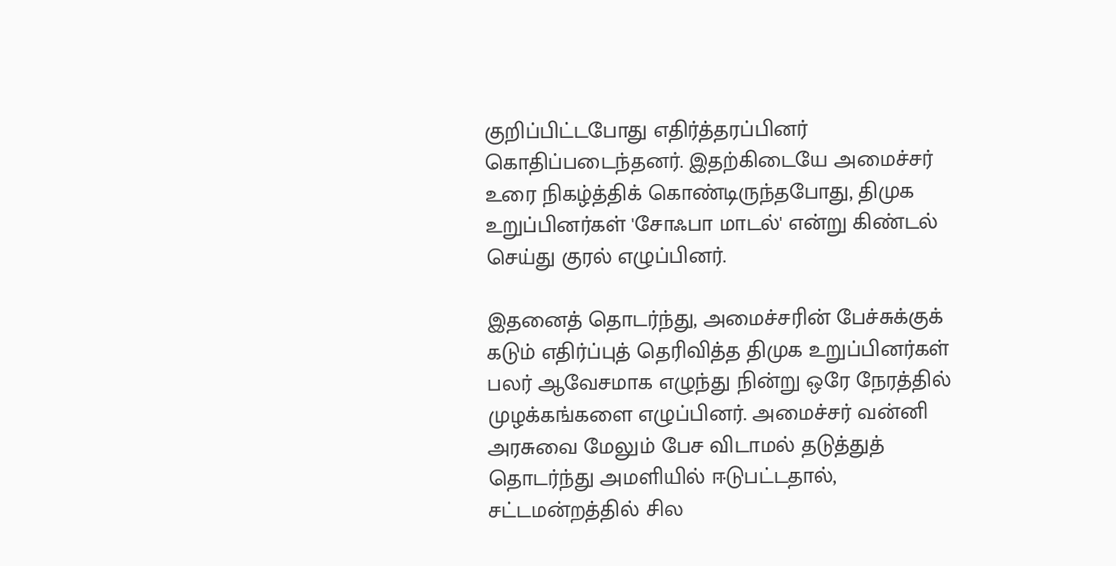குறிப்பிட்டபோது எதிர்த்தரப்பினர் கொதிப்படைந்தனர். இதற்கிடையே அமைச்சர் உரை நிகழ்த்திக் கொண்டிருந்தபோது, திமுக உறுப்பினர்கள் 'சோஃபா மாடல்' என்று கிண்டல் செய்து குரல் எழுப்பினர்.

இதனைத் தொடர்ந்து, அமைச்சரின் பேச்சுக்குக் கடும் எதிர்ப்புத் தெரிவித்த திமுக உறுப்பினர்கள் பலர் ஆவேசமாக எழுந்து நின்று ஒரே நேரத்தில் முழக்கங்களை எழுப்பினர். அமைச்சர் வன்னி அரசுவை மேலும் பேச விடாமல் தடுத்துத் தொடர்ந்து அமளியில் ஈடுபட்டதால், சட்டமன்றத்தில் சில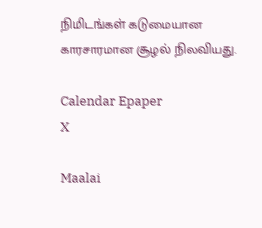நிமிடங்கள் கடுமையான காரசாரமான சூழல் நிலவியது.

Calendar Epaper
X

Maalai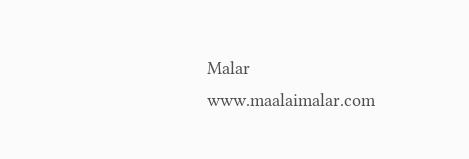Malar
www.maalaimalar.com